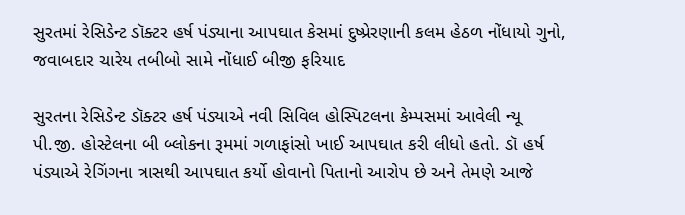સુરતમાં રેસિડેન્ટ ડૉક્ટર હર્ષ પંડ્યાના આપઘાત કેસમાં દુષ્પ્રેરણાની કલમ હેઠળ નોંધાયો ગુનો, જવાબદાર ચારેય તબીબો સામે નોંધાઈ બીજી ફરિયાદ

સુરતના રેસિડેન્ટ ડૉક્ટર હર્ષ પંડ્યાએ નવી સિવિલ હોસ્પિટલના કેમ્પસમાં આવેલી ન્યૂ પી.જી. હોસ્ટેલના બી બ્લોકના રૂમમાં ગળાફાંસો ખાઈ આપઘાત કરી લીધો હતો. ડૉ હર્ષ પંડ્યાએ રેગિંગના ત્રાસથી આપઘાત કર્યો હોવાનો પિતાનો આરોપ છે અને તેમણે આજે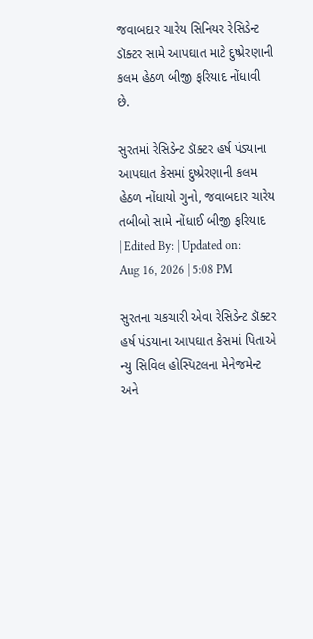જવાબદાર ચારેય સિનિયર રેસિડેન્ટ ડૉક્ટર સામે આપઘાત માટે દુષ્પ્રેરણાની કલમ હેઠળ બીજી ફરિયાદ નોંધાવી છે.

સુરતમાં રેસિડેન્ટ ડૉક્ટર હર્ષ પંડ્યાના આપઘાત કેસમાં દુષ્પ્રેરણાની કલમ હેઠળ નોંધાયો ગુનો, જવાબદાર ચારેય તબીબો સામે નોંધાઈ બીજી ફરિયાદ
| Edited By: | Updated on: Aug 16, 2026 | 5:08 PM

સુરતના ચકચારી એવા રેસિડેન્ટ ડૉક્ટર હર્ષ પંડયાના આપઘાત કેસમાં પિતાએ ન્યુ સિવિલ હોસ્પિટલના મેનેજમેન્ટ અને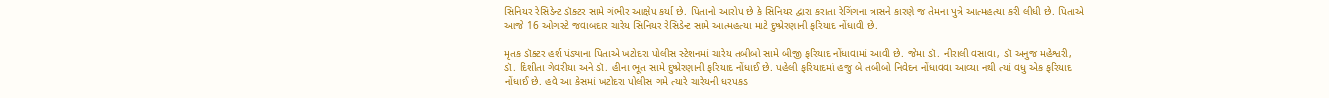સિનિયર રેસિડેન્ટ ડૉક્ટર સામે ગંભીર આક્ષેપ કર્યા છે. પિતાનો આરોપ છે કે સિનિયર દ્વારા કરાતા રેગિંગના ત્રાસને કારણે જ તેમના પુત્રે આત્મહત્યા કરી લીધી છે. પિતાએ આજે 16 ઓગસ્ટે જવાબદાર ચારેય સિનિયર રેસિડેન્ટ સામે આત્મહત્યા માટે દુષ્પ્રેરણાની ફરિયાદ નોંધાવી છે.

મૃતક ડૉક્ટર હર્શ પંડ્યાના પિતાએ ખટોદરા પોલીસ સ્ટેશનમાં ચારેય તબીબો સામે બીજી ફરિયાદ નોંધાવામાં આવી છે. જેમા ડૉ. નીરાલી વસાવા, ડૉ અનુજ મહેશ્વરી,
ડૉ. દિશીતા ગેવરીયા અને ડૉ. હીના ભૂત સામે દુષ્પ્રેરણાની ફરિયાદ નોંધાઈ છે. પહેલી ફરિયાદમાં હજુ બે તબીબો નિવેદન નોંધાવવા આવ્યા નથી ત્યાં વધુ એક ફરિયાદ નોંધાઈ છે. હવે આ કેસમાં ખટોદરા પોલીસ ગમે ત્યારે ચારેયની ધરપકડ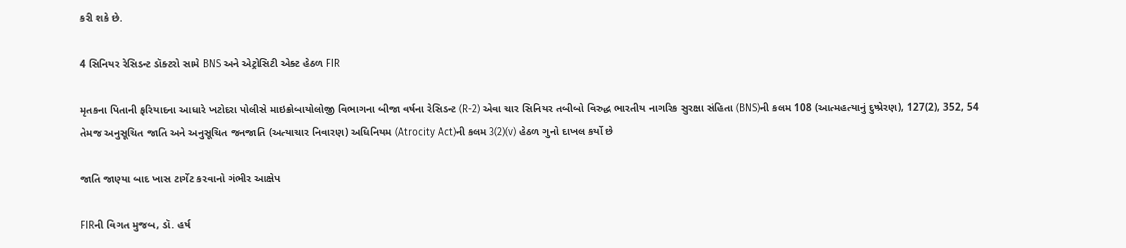કરી શકે છે.

4 સિનિયર રેસિડન્ટ ડૉક્ટરો સામે BNS અને એટ્રોસિટી એક્ટ હેઠળ FIR

મૃતકના પિતાની ફરિયાદના આધારે ખટોદરા પોલીસે માઇક્રોબાયોલોજી વિભાગના બીજા વર્ષના રેસિડન્ટ (R-2) એવા ચાર સિનિયર તબીબો વિરુદ્ધ ભારતીય નાગરિક સુરક્ષા સંહિતા (BNS)ની કલમ 108 (આત્મહત્યાનું દુષ્પ્રેરણ), 127(2), 352, 54 તેમજ અનુસૂચિત જાતિ અને અનુસૂચિત જનજાતિ (અત્યાચાર નિવારણ) અધિનિયમ (Atrocity Act)ની કલમ 3(2)(v) હેઠળ ગુનો દાખલ કર્યો છે

જાતિ જાણ્યા બાદ ખાસ ટાર્ગેટ કરવાનો ગંભીર આક્ષેપ

FIRની વિગત મુજબ, ડૉ. હર્ષ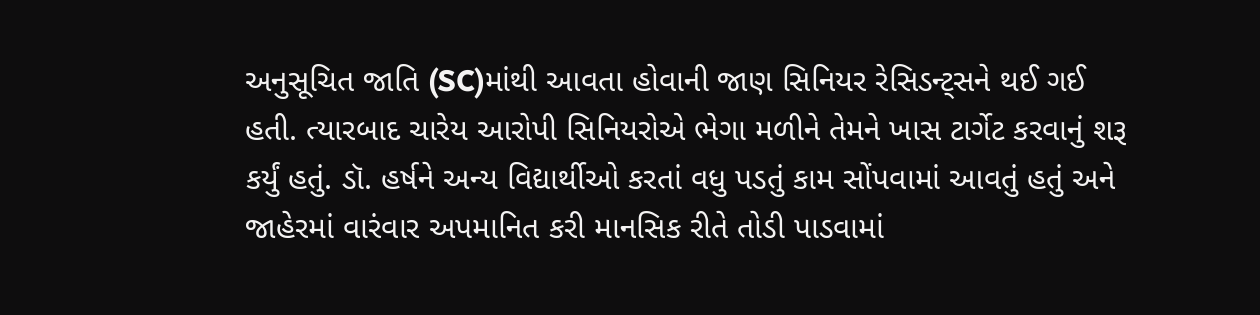અનુસૂચિત જાતિ (SC)માંથી આવતા હોવાની જાણ સિનિયર રેસિડન્ટ્સને થઈ ગઈ હતી. ત્યારબાદ ચારેય આરોપી સિનિયરોએ ભેગા મળીને તેમને ખાસ ટાર્ગેટ કરવાનું શરૂ કર્યું હતું. ડૉ. હર્ષને અન્ય વિદ્યાર્થીઓ કરતાં વધુ પડતું કામ સોંપવામાં આવતું હતું અને જાહેરમાં વારંવાર અપમાનિત કરી માનસિક રીતે તોડી પાડવામાં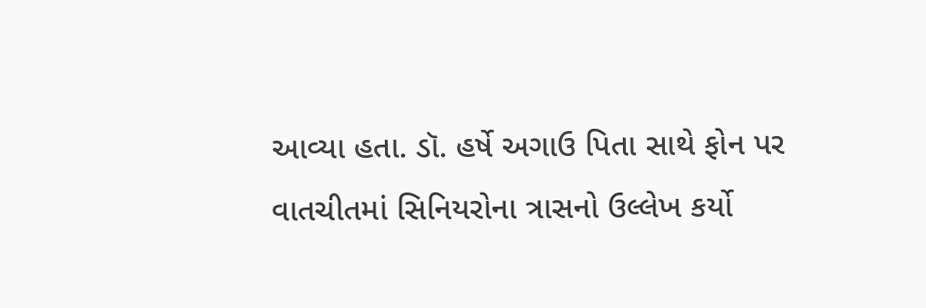આવ્યા હતા. ડૉ. હર્ષે અગાઉ પિતા સાથે ફોન પર વાતચીતમાં સિનિયરોના ત્રાસનો ઉલ્લેખ કર્યો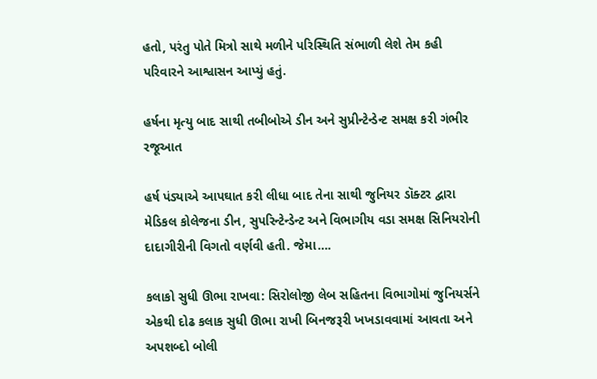હતો, પરંતુ પોતે મિત્રો સાથે મળીને પરિસ્થિતિ સંભાળી લેશે તેમ કહી પરિવારને આશ્વાસન આપ્યું હતું.

હર્ષના મૃત્યુ બાદ સાથી તબીબોએ ડીન અને સુપ્રીન્ટેન્ડેન્ટ સમક્ષ કરી ગંભીર રજૂઆત

હર્ષ પંડ્યાએ આપઘાત કરી લીધા બાદ તેના સાથી જુનિયર ડૉક્ટર દ્વારા મેડિકલ કોલેજના ડીન, સુપરિન્ટેન્ડેન્ટ અને વિભાગીય વડા સમક્ષ સિનિયરોની દાદાગીરીની વિગતો વર્ણવી હતી. જેમા….

કલાકો સુધી ઊભા રાખવા: સિરોલોજી લેબ સહિતના વિભાગોમાં જુનિયર્સને એકથી દોઢ કલાક સુધી ઊભા રાખી બિનજરૂરી ખખડાવવામાં આવતા અને અપશબ્દો બોલી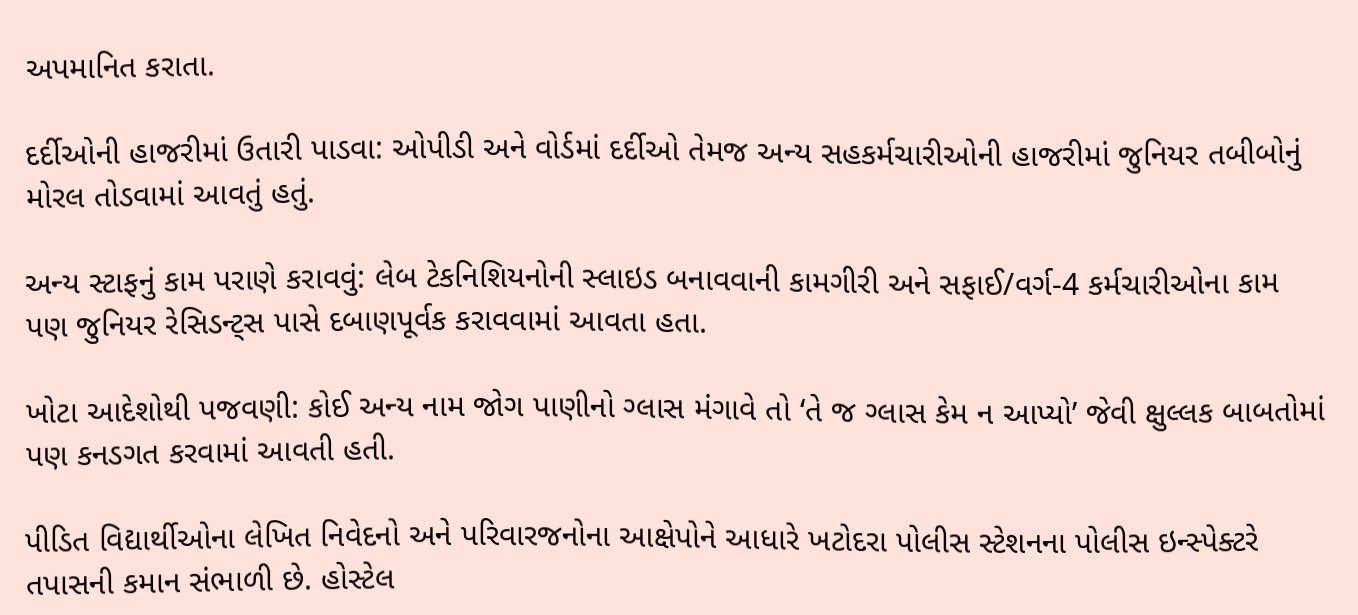અપમાનિત કરાતા.

દર્દીઓની હાજરીમાં ઉતારી પાડવા: ઓપીડી અને વોર્ડમાં દર્દીઓ તેમજ અન્ય સહકર્મચારીઓની હાજરીમાં જુનિયર તબીબોનું મોરલ તોડવામાં આવતું હતું.

અન્ય સ્ટાફનું કામ પરાણે કરાવવું: લેબ ટેકનિશિયનોની સ્લાઇડ બનાવવાની કામગીરી અને સફાઈ/વર્ગ-4 કર્મચારીઓના કામ પણ જુનિયર રેસિડન્ટ્સ પાસે દબાણપૂર્વક કરાવવામાં આવતા હતા.

ખોટા આદેશોથી પજવણી: કોઈ અન્ય નામ જોગ પાણીનો ગ્લાસ મંગાવે તો ‘તે જ ગ્લાસ કેમ ન આપ્યો’ જેવી ક્ષુલ્લક બાબતોમાં પણ કનડગત કરવામાં આવતી હતી.

પીડિત વિદ્યાર્થીઓના લેખિત નિવેદનો અને પરિવારજનોના આક્ષેપોને આધારે ખટોદરા પોલીસ સ્ટેશનના પોલીસ ઇન્સ્પેક્ટરે તપાસની કમાન સંભાળી છે. હોસ્ટેલ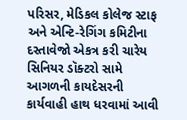પરિસર, મેડિકલ કોલેજ સ્ટાફ અને એન્ટિ-રેગિંગ કમિટીના દસ્તાવેજો એકત્ર કરી ચારેય સિનિયર ડૉક્ટરો સામે આગળની કાયદેસરની કાર્યવાહી હાથ ધરવામાં આવી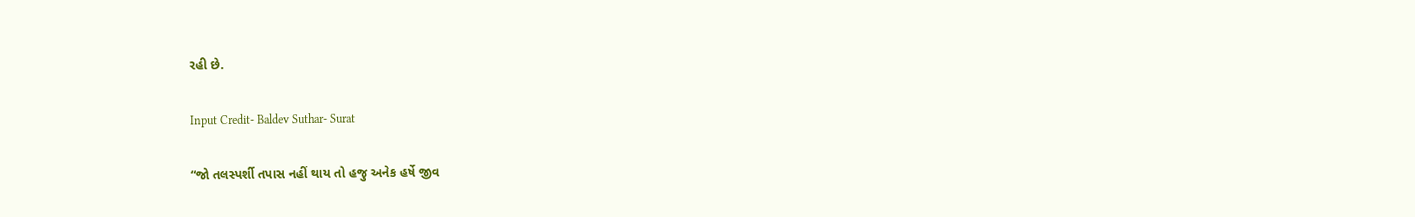રહી છે.

Input Credit- Baldev Suthar- Surat

“જો તલસ્પર્શી તપાસ નહીં થાય તો હજુ અનેક હર્ષે જીવ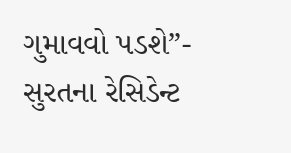ગુમાવવો પડશે”- સુરતના રેસિડેન્ટ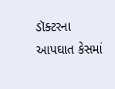ડૉક્ટરના આપઘાત કેસમાં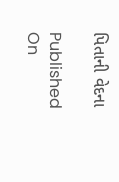પિતાની વેદના

Published On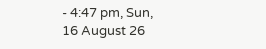- 4:47 pm, Sun, 16 August 26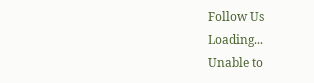Follow Us
Loading...
Unable to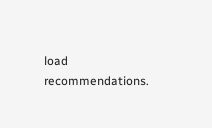load recommendations.